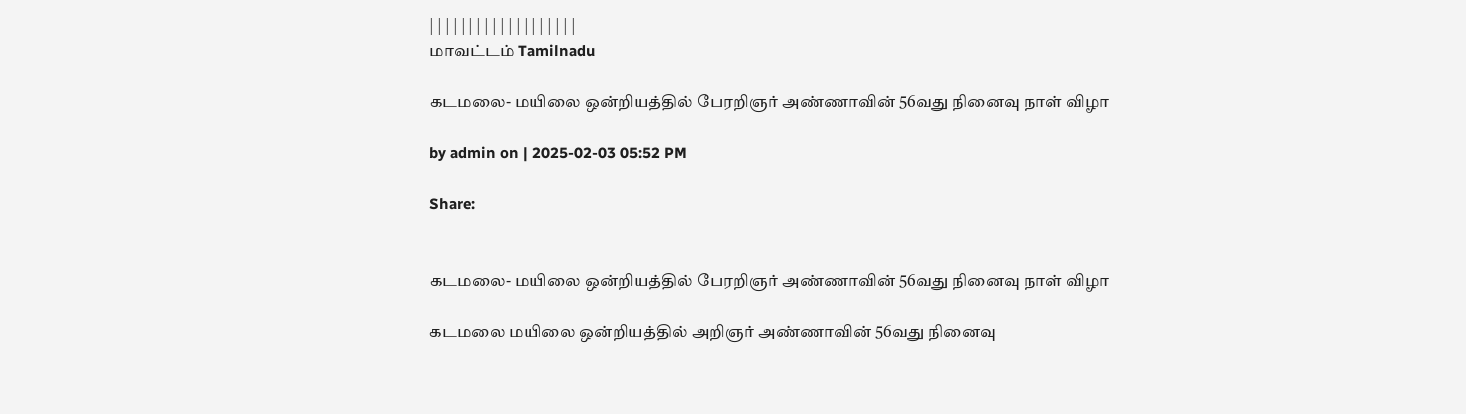| | | | | | | | | | | | | | | | | | |
மாவட்டம் Tamilnadu

கடமலை- மயிலை ஒன்றியத்தில் பேரறிஞர் அண்ணாவின் 56வது நினைவு நாள் விழா

by admin on | 2025-02-03 05:52 PM

Share:


கடமலை- மயிலை ஒன்றியத்தில் பேரறிஞர் அண்ணாவின் 56வது நினைவு நாள் விழா

கடமலை மயிலை ஒன்றியத்தில் அறிஞர் அண்ணாவின் 56வது நினைவு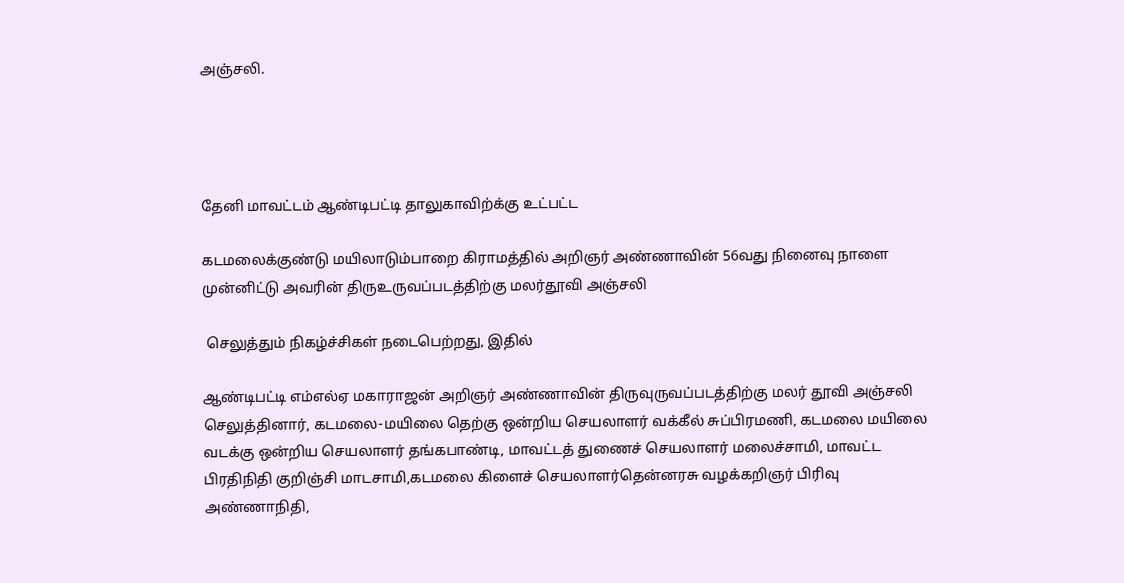அஞ்சலி.




தேனி மாவட்டம் ஆண்டிபட்டி தாலுகாவிற்க்கு உட்பட்ட

கடமலைக்குண்டு மயிலாடும்பாறை கிராமத்தில் அறிஞர் அண்ணாவின் 56வது நினைவு நாளை முன்னிட்டு அவரின் திருஉருவப்படத்திற்கு மலர்தூவி அஞ்சலி

 செலுத்தும் நிகழ்ச்சிகள் நடைபெற்றது, இதில்

ஆண்டிபட்டி எம்எல்ஏ மகாராஜன் அறிஞர் அண்ணாவின் திருவுருவப்படத்திற்கு மலர் தூவி அஞ்சலி செலுத்தினார், கடமலை-மயிலை தெற்கு ஒன்றிய செயலாளர் வக்கீல் சுப்பிரமணி, கடமலை மயிலை வடக்கு ஒன்றிய செயலாளர் தங்கபாண்டி, மாவட்டத் துணைச் செயலாளர் மலைச்சாமி, மாவட்ட பிரதிநிதி குறிஞ்சி மாடசாமி,கடமலை கிளைச் செயலாளர்தென்னரசு வழக்கறிஞர் பிரிவு அண்ணாநிதி,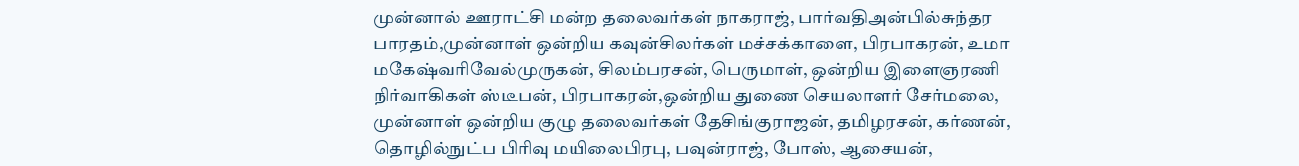முன்னால் ஊராட்சி மன்ற தலைவர்கள் நாகராஜ், பார்வதிஅன்பில்சுந்தர பாரதம்,முன்னாள் ஒன்றிய கவுன்சிலர்கள் மச்சக்காளை, பிரபாகரன், உமா மகேஷ்வரிவேல்முருகன், சிலம்பரசன், பெருமாள், ஒன்றிய இளைஞரணி நிர்வாகிகள் ஸ்டீபன், பிரபாகரன்,ஒன்றிய துணை செயலாளர் சேர்மலை, முன்னாள் ஒன்றிய குழு தலைவர்கள் தேசிங்குராஜன், தமிழரசன், கர்ணன், தொழில்நுட்ப பிரிவு மயிலைபிரபு, பவுன்ராஜ், போஸ், ஆசையன்,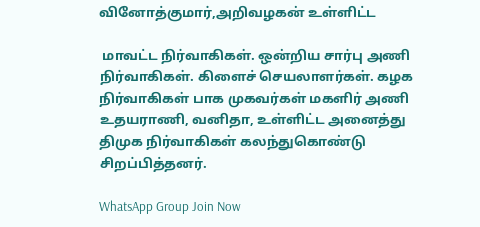வினோத்குமார்,அறிவழகன் உள்ளிட்ட

 மாவட்ட நிர்வாகிகள். ஒன்றிய சார்பு அணி நிர்வாகிகள். கிளைச் செயலாளர்கள். கழக நிர்வாகிகள் பாக முகவர்கள் மகளிர் அணி உதயராணி, வனிதா, உள்ளிட்ட அனைத்து திமுக நிர்வாகிகள் கலந்துகொண்டு சிறப்பித்தனர்.

WhatsApp Group Join Now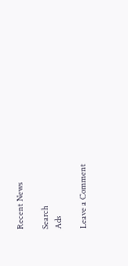Recent News

Search
Ads

Leave a Comment